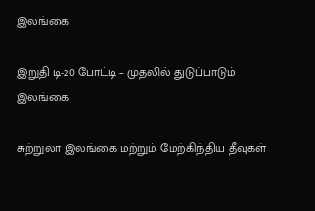இலங்கை

இறுதி டி-20 போட்டி – முதலில் துடுப்பாடும் இலங்கை

சுற்றுலா இலங்கை மற்றும் மேற்கிந்திய தீவுகள்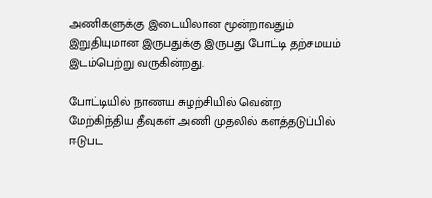அணிகளுக்கு இடையிலான மூன்றாவதும் இறுதியுமான இருபதுக்கு இருபது போட்டி தற்சமயம் இடம்பெற்று வருகின்றது.

போட்டியில் நாணய சுழற்சியில் வென்ற மேற்கிந்திய தீவுகள் அணி முதலில் களத்தடுப்பில் ஈடுபட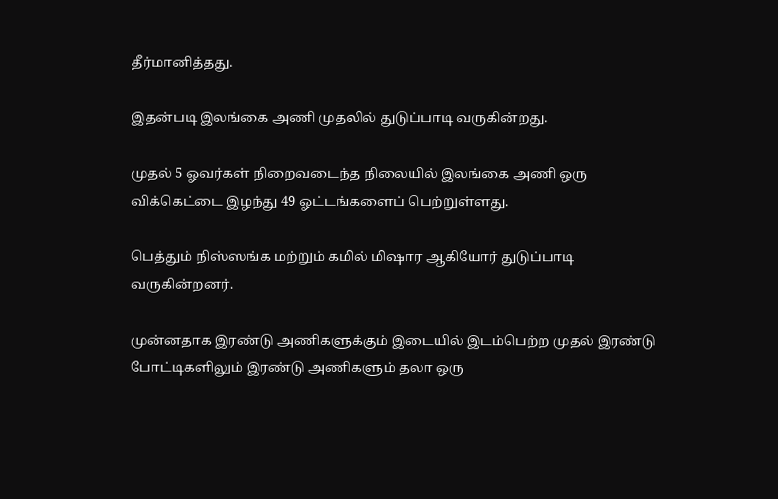தீர்மானித்தது.

இதன்படி இலங்கை அணி முதலில் துடுப்பாடி வருகின்றது.

முதல் 5 ஓவர்கள் நிறைவடைந்த நிலையில் இலங்கை அணி ஒரு விக்கெட்டை இழந்து 49 ஓட்டங்களைப் பெற்றுள்ளது.

பெத்தும் நிஸ்ஸங்க மற்றும் கமில் மிஷார ஆகியோர் துடுப்பாடி வருகின்றனர்.

முன்னதாக இரண்டு அணிகளுக்கும் இடையில் இடம்பெற்ற முதல் இரண்டு போட்டிகளிலும் இரண்டு அணிகளும் தலா ஒரு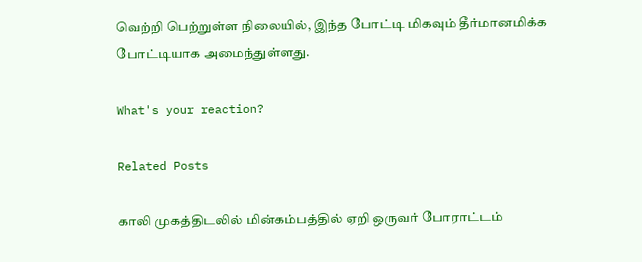வெற்றி பெற்றுள்ள நிலையில், இந்த போட்டி மிகவும் தீர்மானமிக்க போட்டியாக அமைந்துள்ளது.

What's your reaction?

Related Posts

காலி முகத்திடலில் மின்கம்பத்தில் ஏறி ஒருவர் போராட்டம்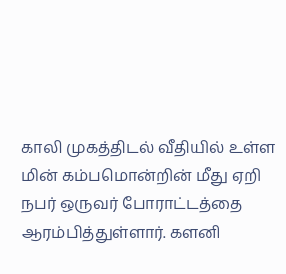காலி முகத்திடல் வீதியில் உள்ள மின் கம்பமொன்றின் மீது ஏறி நபர் ஒருவர் போராட்டத்தை ஆரம்பித்துள்ளார். களனி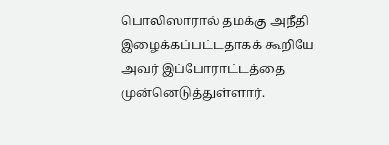பொலிஸாரால் தமக்கு அநீதி இழைக்கப்பட்டதாகக் கூறியே அவர் இப்போராட்டத்தை முன்னெடுத்துள்ளார்.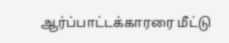ஆர்ப்பாட்டக்காரரை மீட்டு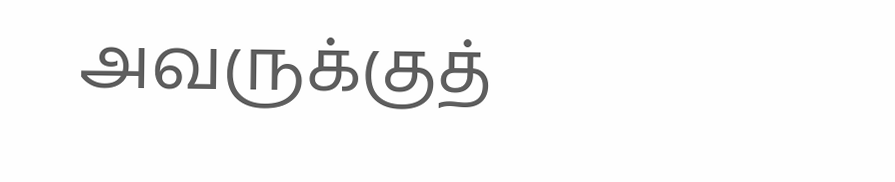அவருக்குத்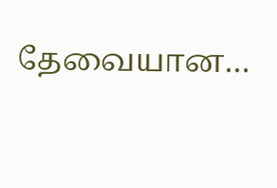தேவையான…